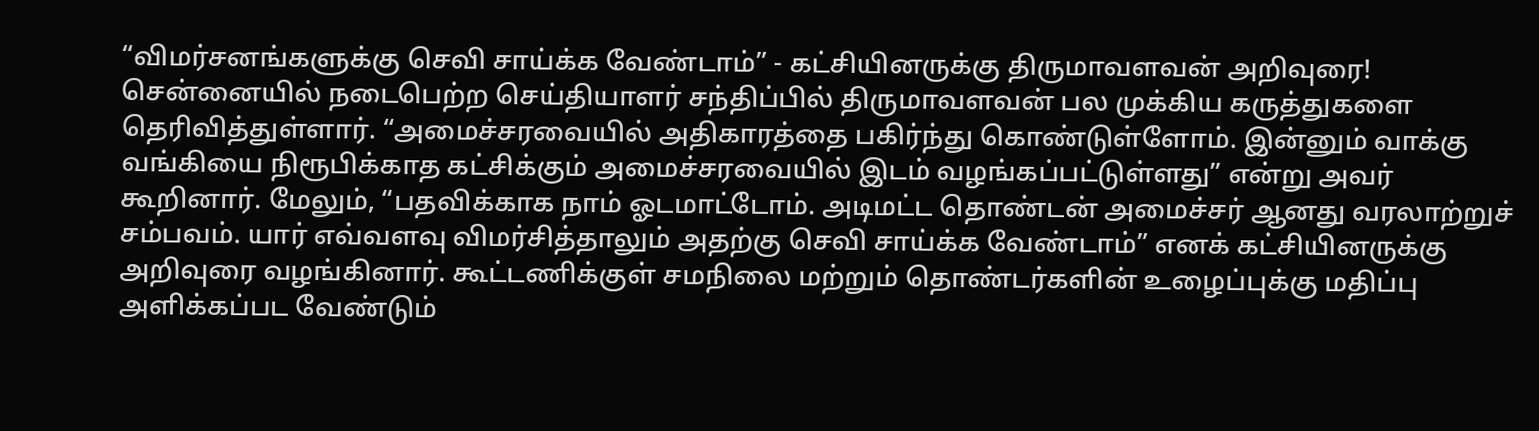“விமர்சனங்களுக்கு செவி சாய்க்க வேண்டாம்” - கட்சியினருக்கு திருமாவளவன் அறிவுரை!
சென்னையில் நடைபெற்ற செய்தியாளர் சந்திப்பில் திருமாவளவன் பல முக்கிய கருத்துகளை தெரிவித்துள்ளார். “அமைச்சரவையில் அதிகாரத்தை பகிர்ந்து கொண்டுள்ளோம். இன்னும் வாக்கு வங்கியை நிரூபிக்காத கட்சிக்கும் அமைச்சரவையில் இடம் வழங்கப்பட்டுள்ளது” என்று அவர் கூறினார். மேலும், “பதவிக்காக நாம் ஓடமாட்டோம். அடிமட்ட தொண்டன் அமைச்சர் ஆனது வரலாற்றுச் சம்பவம். யார் எவ்வளவு விமர்சித்தாலும் அதற்கு செவி சாய்க்க வேண்டாம்” எனக் கட்சியினருக்கு அறிவுரை வழங்கினார். கூட்டணிக்குள் சமநிலை மற்றும் தொண்டர்களின் உழைப்புக்கு மதிப்பு அளிக்கப்பட வேண்டும்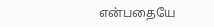என்பதையே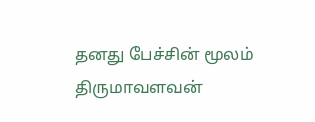தனது பேச்சின் மூலம் திருமாவளவன்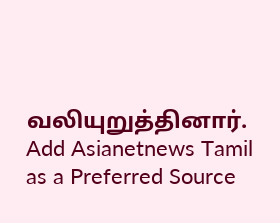வலியுறுத்தினார்.
Add Asianetnews Tamil as a Preferred Source